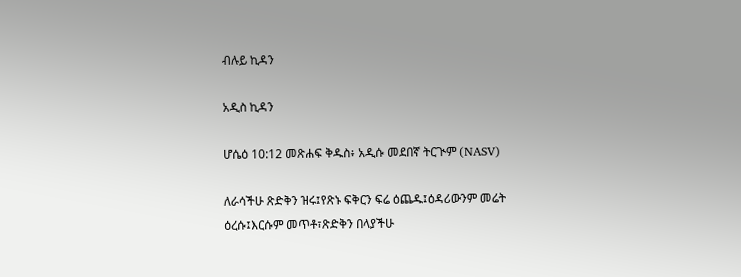ብሉይ ኪዳን

አዲስ ኪዳን

ሆሴዕ 10:12 መጽሐፍ ቅዱስ፥ አዲሱ መደበኛ ትርጒም (NASV)

ለራሳችሁ ጽድቅን ዝሩ፤የጽኑ ፍቅርን ፍሬ ዕጨዱ፤ዕዳሪውንም መሬት ዕረሱ፤እርሱም መጥቶ፣ጽድቅን በላያችሁ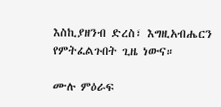እስኪያዘንብ ድረስ፣ እግዚአብሔርን የምትፈልጉበት ጊዜ ነውና።

ሙሉ ምዕራፍ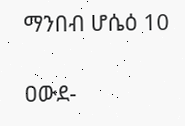ማንበብ ሆሴዕ 10

ዐውደ-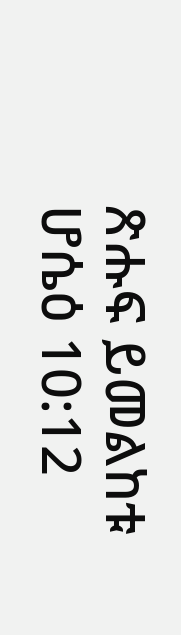ጽሑፍ ይመልከቱ ሆሴዕ 10:12